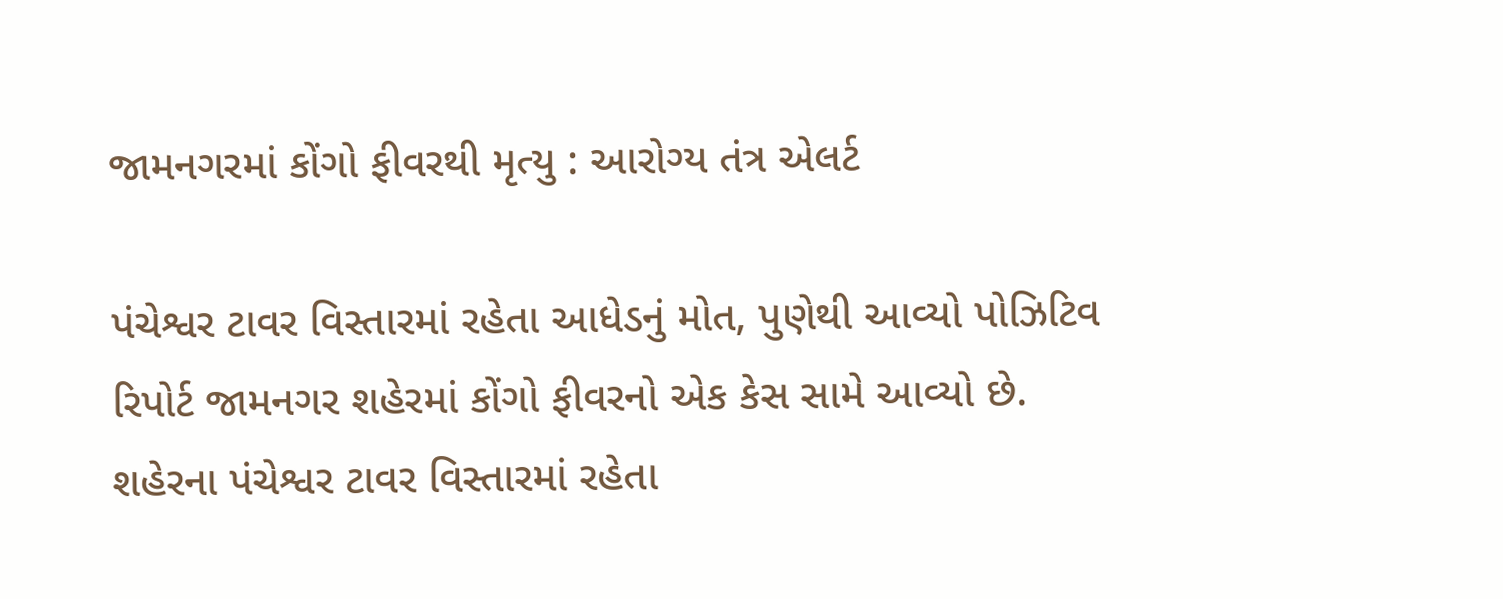જામનગરમાં કોંગો ફીવરથી મૃત્યુ : આરોગ્ય તંત્ર એલર્ટ

પંચેશ્વર ટાવર વિસ્તારમાં રહેતા આધેડનું મોત, પુણેથી આવ્યો પોઝિટિવ રિપોર્ટ જામનગર શહેરમાં કોંગો ફીવરનો એક કેસ સામે આવ્યો છે. શહેરના પંચેશ્વર ટાવર વિસ્તારમાં રહેતા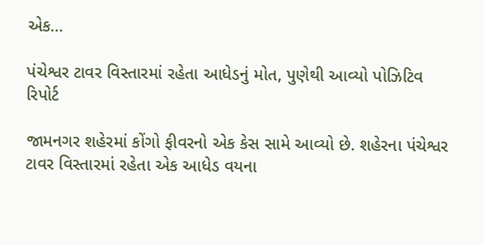એક…

પંચેશ્વર ટાવર વિસ્તારમાં રહેતા આધેડનું મોત, પુણેથી આવ્યો પોઝિટિવ રિપોર્ટ

જામનગર શહેરમાં કોંગો ફીવરનો એક કેસ સામે આવ્યો છે. શહેરના પંચેશ્વર ટાવર વિસ્તારમાં રહેતા એક આધેડ વયના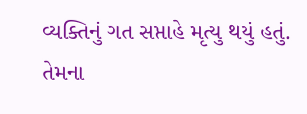વ્યક્તિનું ગત સપ્તાહે મૃત્યુ થયું હતું. તેમના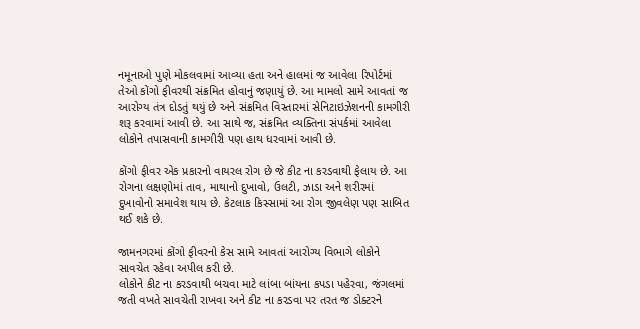નમૂનાઓ પુણે મોકલવામાં આવ્યા હતા અને હાલમાં જ આવેલા રિપોર્ટમાં તેઓ કોંગો ફીવરથી સંક્રમિત હોવાનું જણાયું છે. આ મામલો સામે આવતાં જ આરોગ્ય તંત્ર દોડતું થયું છે અને સંક્રમિત વિસ્તારમાં સેનિટાઇઝેશનની કામગીરી શરૂ કરવામાં આવી છે. આ સાથે જ, સંક્રમિત વ્યક્તિના સંપર્કમાં આવેલા લોકોને તપાસવાની કામગીરી પણ હાથ ધરવામાં આવી છે.

કોંગો ફીવર એક પ્રકારનો વાયરલ રોગ છે જે કીટ ના કરડવાથી ફેલાય છે. આ રોગના લક્ષણોમાં તાવ, માથાનો દુખાવો, ઉલટી, ઝાડા અને શરીરમાં દુખાવોનો સમાવેશ થાય છે. કેટલાક કિસ્સામાં આ રોગ જીવલેણ પણ સાબિત થઈ શકે છે.

જામનગરમાં કોંગો ફીવરનો કેસ સામે આવતાં આરોગ્ય વિભાગે લોકોને સાવચેત રહેવા અપીલ કરી છે.
લોકોને કીટ ના કરડવાથી બચવા માટે લાંબા બાંયના કપડા પહેરવા, જંગલમાં જતી વખતે સાવચેતી રાખવા અને કીટ ના કરડવા પર તરત જ ડોક્ટરને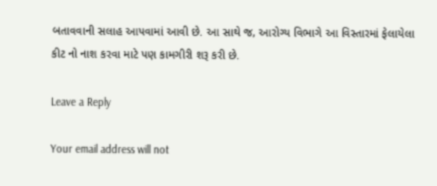બતાવવાની સલાહ આપવામાં આવી છે. આ સાથે જ, આરોગ્ય વિભાગે આ વિસ્તારમાં ફેલાયેલા કીટ નો નાશ કરવા માટે પણ કામગીરી શરૂ કરી છે.

Leave a Reply

Your email address will not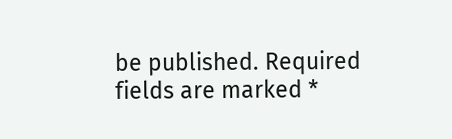be published. Required fields are marked *